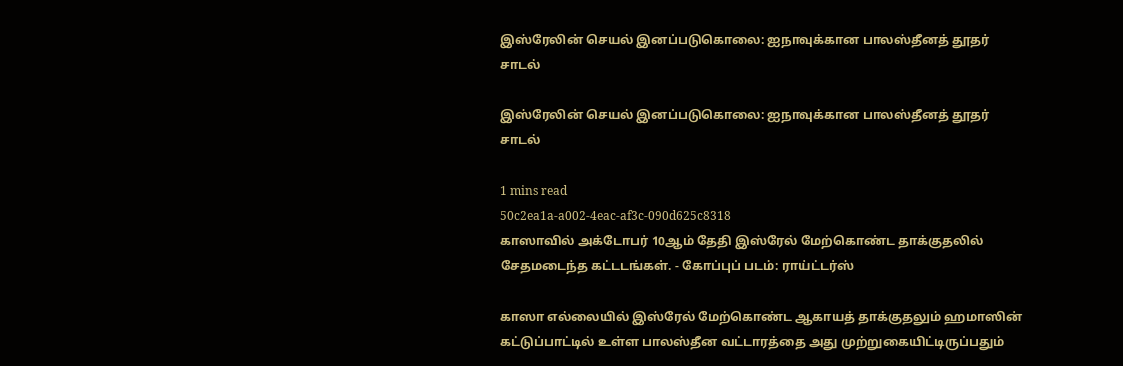இஸ்ரேலின் செயல் இனப்படுகொலை: ஐநாவுக்கான பாலஸ்தீனத் தூதர் சாடல்

இஸ்ரேலின் செயல் இனப்படுகொலை: ஐநாவுக்கான பாலஸ்தீனத் தூதர் சாடல்

1 mins read
50c2ea1a-a002-4eac-af3c-090d625c8318
காஸாவில் அக்டோபர் 10ஆம் தேதி இஸ்‌ரேல் மேற்கொண்ட தாக்குதலில் சேதமடைந்த கட்டடங்கள். - கோப்புப் படம்: ராய்ட்டர்ஸ்

காஸா எல்லையில் இஸ்ரேல் மேற்கொண்ட ஆகாயத் தாக்குதலும் ஹமாஸின் கட்டுப்பாட்டில் உள்ள பாலஸ்தீன வட்டாரத்தை அது முற்றுகையிட்டிருப்பதும்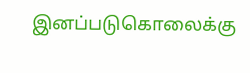இனப்படுகொலைக்கு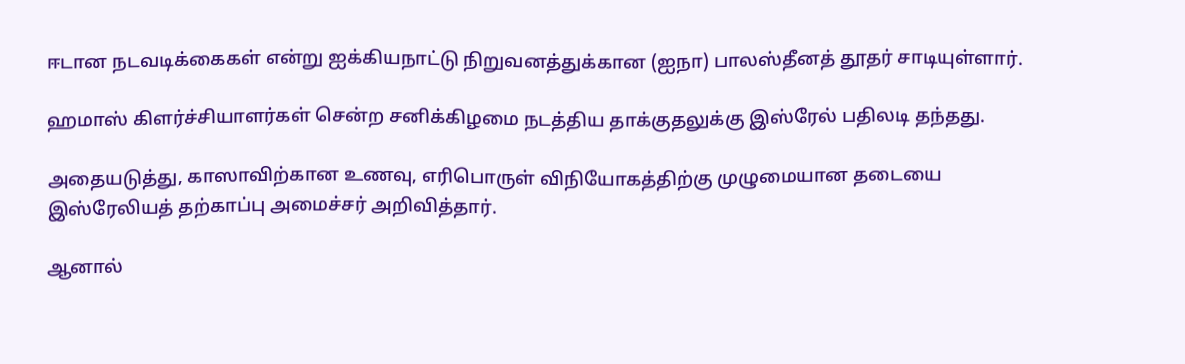ஈடான நடவடிக்கைகள் என்று ஐக்கியநாட்டு நிறுவனத்துக்கான (ஐநா) பாலஸ்தீனத் தூதர் சாடியுள்ளார்.

ஹமாஸ் கிளர்ச்சியாளர்கள் சென்ற சனிக்கிழமை நடத்திய தாக்குதலுக்கு இஸ்ரேல் பதிலடி தந்தது.

அதையடுத்து, காஸாவிற்கான உணவு, எரிபொருள் விநியோகத்திற்கு முழுமையான தடையை இஸ்‌ரேலியத் தற்காப்பு அமைச்சர் அறிவித்தார்.

ஆனால்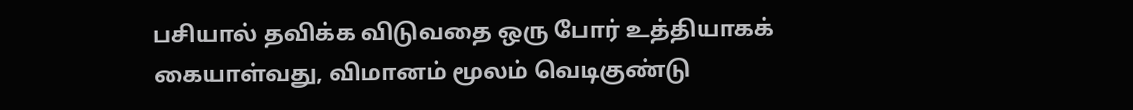பசியால் தவிக்க விடுவதை ஒரு போர் உத்தியாகக் கையாள்வது, விமானம் மூலம் வெடிகுண்டு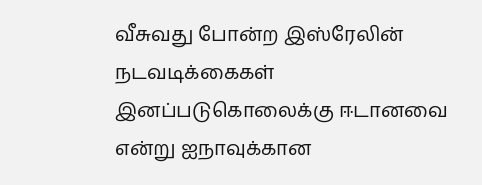வீசுவது போன்ற இஸ்‌ரேலின் நடவடிக்கைகள் இனப்படுகொலைக்கு ஈடானவை என்று ஐநாவுக்கான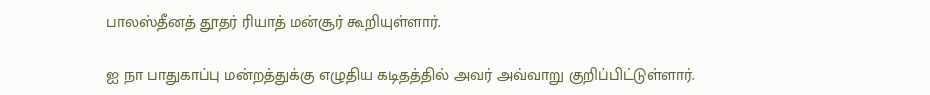பாலஸ்தீனத் தூதர் ரியாத் மன்சூர் கூறியுள்ளார்.

ஐ நா பாதுகாப்பு மன்றத்துக்கு எழுதிய கடிதத்தில் அவர் அவ்வாறு குறிப்பிட்டுள்ளார்.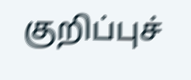குறிப்புச்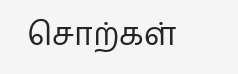சொற்கள்